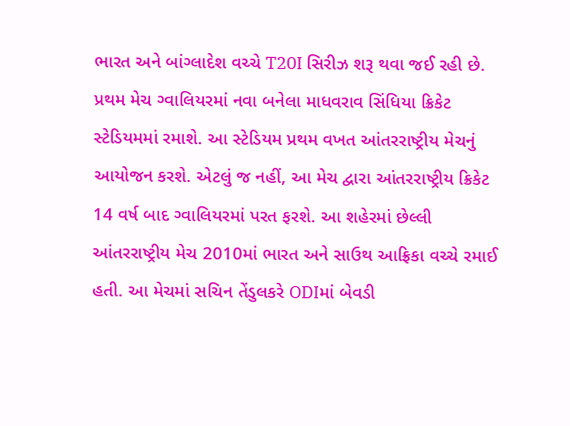ભારત અને બાંગ્લાદેશ વચ્ચે T20I સિરીઝ શરૂ થવા જઈ રહી છે. પ્રથમ મેચ ગ્વાલિયરમાં નવા બનેલા માધવરાવ સિંધિયા ક્રિકેટ સ્ટેડિયમમાં રમાશે. આ સ્ટેડિયમ પ્રથમ વખત આંતરરાષ્ટ્રીય મેચનું આયોજન કરશે. એટલું જ નહીં, આ મેચ દ્વારા આંતરરાષ્ટ્રીય ક્રિકેટ 14 વર્ષ બાદ ગ્વાલિયરમાં પરત ફરશે. આ શહેરમાં છેલ્લી આંતરરાષ્ટ્રીય મેચ 2010માં ભારત અને સાઉથ આફ્રિકા વચ્ચે રમાઈ હતી. આ મેચમાં સચિન તેંડુલકરે ODIમાં બેવડી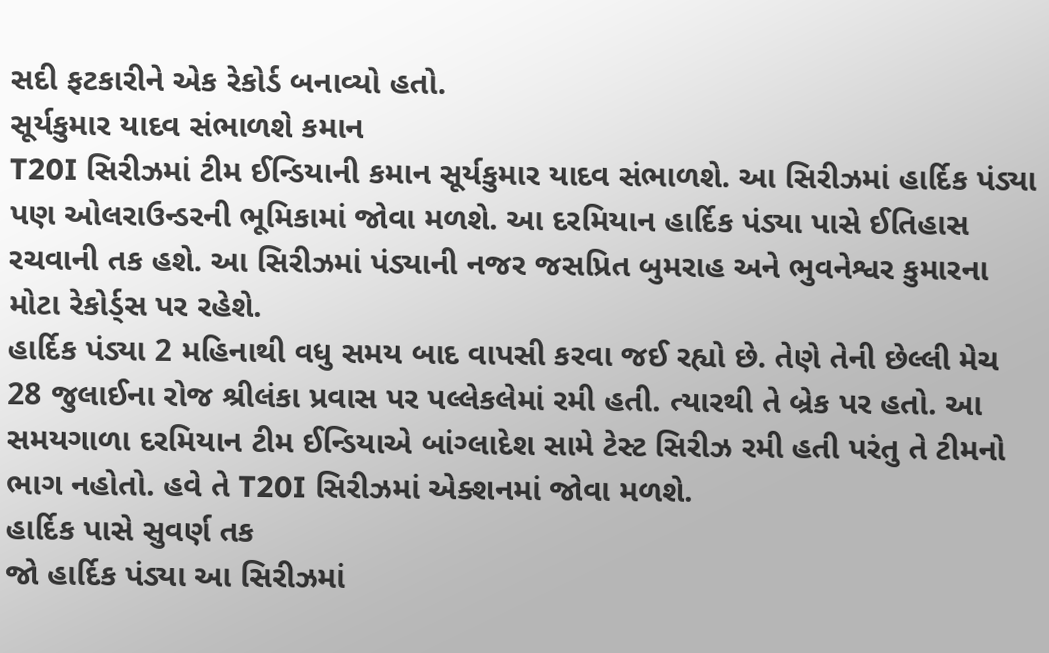સદી ફટકારીને એક રેકોર્ડ બનાવ્યો હતો.
સૂર્યકુમાર યાદવ સંભાળશે કમાન
T20I સિરીઝમાં ટીમ ઈન્ડિયાની કમાન સૂર્યકુમાર યાદવ સંભાળશે. આ સિરીઝમાં હાર્દિક પંડ્યા પણ ઓલરાઉન્ડરની ભૂમિકામાં જોવા મળશે. આ દરમિયાન હાર્દિક પંડ્યા પાસે ઈતિહાસ રચવાની તક હશે. આ સિરીઝમાં પંડ્યાની નજર જસપ્રિત બુમરાહ અને ભુવનેશ્વર કુમારના મોટા રેકોર્ડ્સ પર રહેશે.
હાર્દિક પંડ્યા 2 મહિનાથી વધુ સમય બાદ વાપસી કરવા જઈ રહ્યો છે. તેણે તેની છેલ્લી મેચ 28 જુલાઈના રોજ શ્રીલંકા પ્રવાસ પર પલ્લેકલેમાં રમી હતી. ત્યારથી તે બ્રેક પર હતો. આ સમયગાળા દરમિયાન ટીમ ઈન્ડિયાએ બાંગ્લાદેશ સામે ટેસ્ટ સિરીઝ રમી હતી પરંતુ તે ટીમનો ભાગ નહોતો. હવે તે T20I સિરીઝમાં એક્શનમાં જોવા મળશે.
હાર્દિક પાસે સુવર્ણ તક
જો હાર્દિક પંડ્યા આ સિરીઝમાં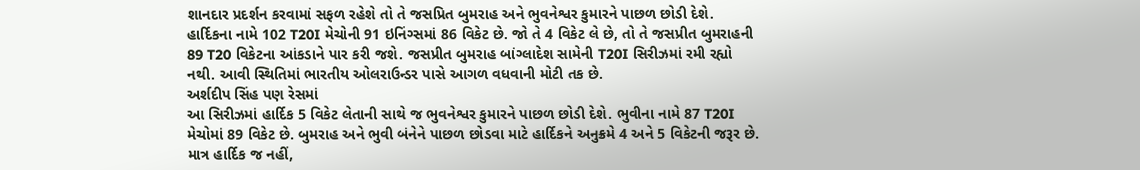શાનદાર પ્રદર્શન કરવામાં સફળ રહેશે તો તે જસપ્રિત બુમરાહ અને ભુવનેશ્વર કુમારને પાછળ છોડી દેશે. હાર્દિકના નામે 102 T20I મેચોની 91 ઇનિંગ્સમાં 86 વિકેટ છે. જો તે 4 વિકેટ લે છે, તો તે જસપ્રીત બુમરાહની 89 T20 વિકેટના આંકડાને પાર કરી જશે. જસપ્રીત બુમરાહ બાંગ્લાદેશ સામેની T20I સિરીઝમાં રમી રહ્યો નથી. આવી સ્થિતિમાં ભારતીય ઓલરાઉન્ડર પાસે આગળ વધવાની મોટી તક છે.
અર્શદીપ સિંહ પણ રેસમાં
આ સિરીઝમાં હાર્દિક 5 વિકેટ લેતાની સાથે જ ભુવનેશ્વર કુમારને પાછળ છોડી દેશે. ભુવીના નામે 87 T20I મેચોમાં 89 વિકેટ છે. બુમરાહ અને ભુવી બંનેને પાછળ છોડવા માટે હાર્દિકને અનુક્રમે 4 અને 5 વિકેટની જરૂર છે. માત્ર હાર્દિક જ નહીં,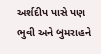અર્શદીપ પાસે પણ ભુવી અને બુમરાહને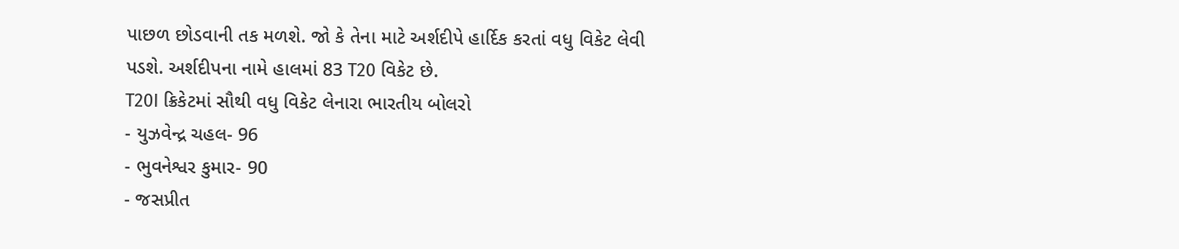પાછળ છોડવાની તક મળશે. જો કે તેના માટે અર્શદીપે હાર્દિક કરતાં વધુ વિકેટ લેવી પડશે. અર્શદીપના નામે હાલમાં 83 T20 વિકેટ છે.
T20I ક્રિકેટમાં સૌથી વધુ વિકેટ લેનારા ભારતીય બોલરો
- યુઝવેન્દ્ર ચહલ- 96
- ભુવનેશ્વર કુમાર- 90
- જસપ્રીત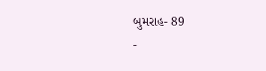બુમરાહ- 89
-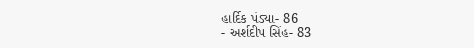હાર્દિક પંડ્યા- 86
- અર્શદીપ સિંહ- 83